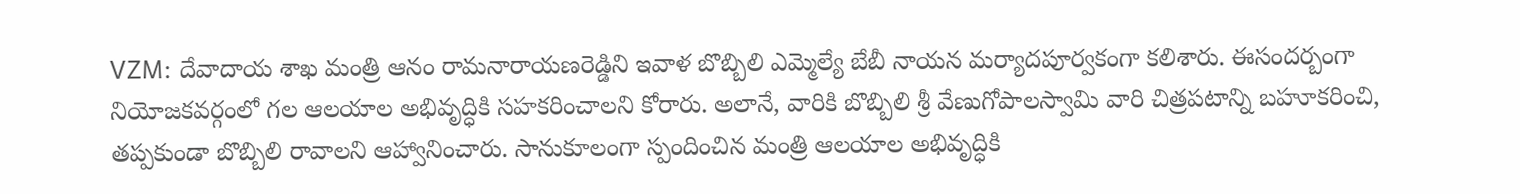VZM: దేవాదాయ శాఖ మంత్రి ఆనం రామనారాయణరెడ్డిని ఇవాళ బొబ్బిలి ఎమ్మెల్యే బేబీ నాయన మర్యాదపూర్వకంగా కలిశారు. ఈసందర్బంగా నియోజకవర్గంలో గల ఆలయాల అభివృద్ధికి సహకరించాలని కోరారు. అలానే, వారికి బొబ్బిలి శ్రీ వేణుగోపాలస్వామి వారి చిత్రపటాన్ని బహూకరించి, తప్పకుండా బొబ్బిలి రావాలని ఆహ్వానించారు. సానుకూలంగా స్పందించిన మంత్రి ఆలయాల అభివృద్ధికి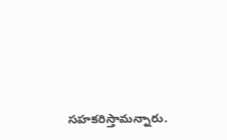సహకరిస్తామన్నారు.